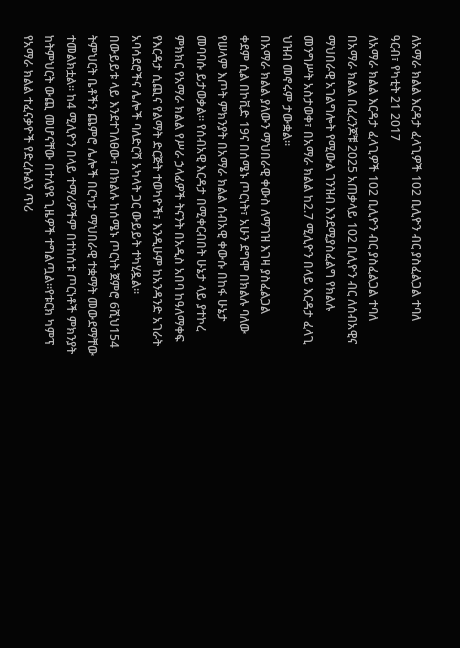ለአማራ ክልል እርዳታ ፈላጊዎች 102 ቢሊዮን ብር ያስፈልጋል ተባለ
ዓርብ፣ የካቲት 21 2017
ለአማራ ክልል እርዳታ ፈላጊዎች 102 ቢሊዮን ብር ያስፈልጋል ተባለ
በአማራ ክልል በፈረንጆቹ 2025 አጠቃላይ 102 ቢሊዮን ብር ለሰብአዊና ማህበራዊ አገልግሎት የሚውል ገንዝብ እንደሚያስፈልግ የክልሉ መንግሥት አስታወቀ፣ በአማራ ክልል ከ2.7 ሚሊዮን በላይ እርዳታ ፈላጊ ህዝብ መኖሩም ታውቋል፡፡
በአማራ ክልል ያለውን ማህበራዊ ቀውስ ለማገዝ እገዛ ያስፈልጋል
ቀደም ሲል በኮቪድ 19ና በሰሜኑ ጦርነት፣ አሁን ደግሞ በክልሉ ባለው የሠላም እጦት ምክንያት በአማራ ክልል ሰብአዊ ቀውሱ በከፋ ሁኔታ መባባሱ ይታወቃል፡፡ የሰብአዊ እርዳታ በሚቀርብበት ሁኔታ ላይ ያተኮረ ምክክር የአማራ ክልል የሥራ ኃላፊዎች ትናንት በአዲስ አበባ ከዓለማቀፍ የእርዳታ ሲጪና የልማት ድርጅት ተወካዮች፣ እንዲሁም ከአንዳንድ አገራት አባሳደሮችና ሌሎች ባለድርሻ አካላት ጋር ውይይት ተካሂዷል፡፡
በውይይቱ ላይ እንደተገለፀው፣ በክልሉ ከሰሜኑ ጦርነት ጀምሮ 6ሺህ154 ትምህርት ቤቶችን ጨምሮ ሌሎች በርካታ ማህበራዊ ተቋማት መውደማቸው ተመልክቷል፡፡ ከ4 ሚሊዮን በላይ ተማሪዎችም በተከሰቱ ጦርነቶች ምክንያት ከትምህርት ውጪ መሆናቸው በተለያዩ ጊዜዎች ተግልጧል።የቱርክ ካምፕ የአማራ ክልል ተፈናቃዮች የድረሱልን ጥሪ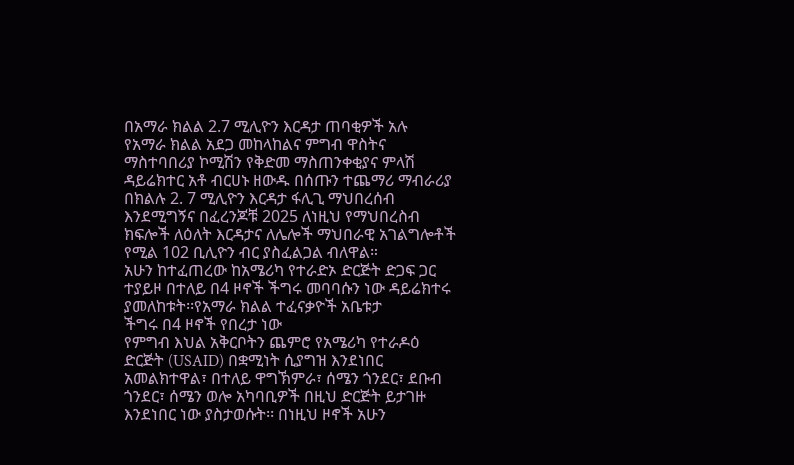በአማራ ክልል 2.7 ሚሊዮን እርዳታ ጠባቂዎች አሉ
የአማራ ክልል አደጋ መከላከልና ምግብ ዋስትና ማስተባበሪያ ኮሚሽን የቅድመ ማስጠንቀቂያና ምላሽ ዳይሬክተር አቶ ብርሀኑ ዘውዱ በሰጡን ተጨማሪ ማብራሪያ በክልሉ 2. 7 ሚሊዮን እርዳታ ፋሊጊ ማህበረሰብ እንደሚግኝና በፈረንጆቹ 2025 ለነዚህ የማህበረስብ ክፍሎች ለዕለት እርዳታና ለሌሎች ማህበራዊ አገልግሎቶች የሚል 102 ቢሊዮን ብር ያስፈልጋል ብለዋል።
አሁን ከተፈጠረው ከአሜሪካ የተራድኦ ድርጅት ድጋፍ ጋር ተያይዞ በተለይ በ4 ዞኖች ችግሩ መባባሱን ነው ዳይሬክተሩ ያመለከቱት፡፡የአማራ ክልል ተፈናቃዮች አቤቱታ
ችግሩ በ4 ዞኖች የበረታ ነው
የምግብ እህል አቅርቦትን ጨምሮ የአሜሪካ የተራዶዕ ድርጅት (USAID) በቋሚነት ሲያግዝ እንደነበር አመልክተዋል፣ በተለይ ዋግኽምራ፣ ሰሜን ጎንደር፣ ደቡብ ጎንደር፣ ሰሜን ወሎ አካባቢዎች በዚህ ድርጅት ይታገዙ እንደነበር ነው ያስታወሱት፡፡ በነዚህ ዞኖች አሁን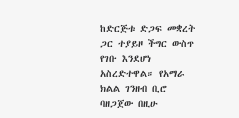ከድርጅቱ ድጋፍ መቋረት ጋር ተያይዞ ችግር ውስጥ የገቡ እንደሆነ አስረድተዋል። የአማራ ክልል ገንዘብ ቢሮ ባዘጋጀው በዚሁ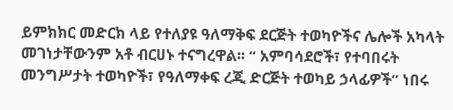ይምክክር መድርክ ላይ የተለያዩ ዓለማቅፍ ደርጅት ተወካዮችና ሌሎች አካላት መገነታቸውንም አቶ ብርሀኑ ተናግረዋል፡፡ “ አምባሳደሮች፣ የተባበሩት መንግሥታት ተወካዮች፣ የዓለማቀፍ ረጂ ድርጅት ተወካይ ኃላፊዎች” ነበሩ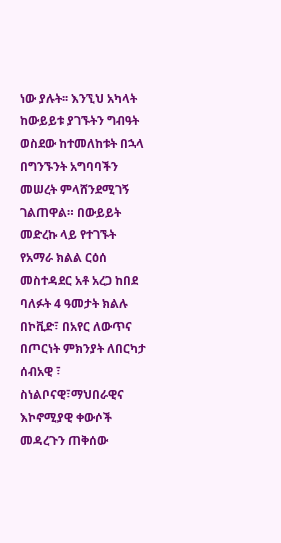ነው ያሉት፡፡ እንኚህ አካላት ከውይይቱ ያገኙትን ግብዓት ወስደው ከተመለከቱት በኋላ በግንኙንት አግባባችን መሠረት ምላሸንደሚገኝ ገልጠዋል። በውይይት መድረኩ ላይ የተገኙት የአማራ ክልል ርዕሰ መስተዳደር አቶ አረጋ ከበደ ባለፉት 4 ዓመታት ክልሉ በኮቪድ፣ በአየር ለውጥና በጦርነት ምክንያት ለበርካታ ሰብአዊ ፣ ስነልቦናዊ፣ማህበራዊና እኮኖሚያዊ ቀውሶች መዳረጉን ጠቅሰው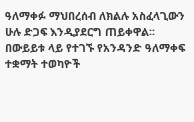ዓለማቀፉ ማህበረሰብ ለክልሉ አስፈላጊውን ሁሉ ድጋፍ እንዲያደርግ ጠይቀዋል፡፡ በውይይቱ ላይ የተገኙ የአንዳንድ ዓለማቀፍ ተቋማት ተወካዮች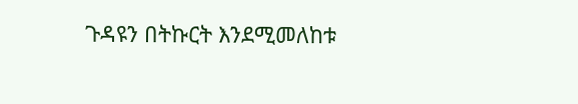ጉዳዩን በትኩርት እንደሚመለከቱ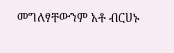መግለፃቸውንም አቶ ብርሀኑ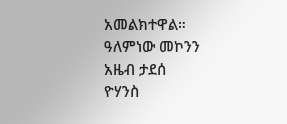አመልክተዋል።
ዓለምነው መኮንን
አዜብ ታደሰ
ዮሃንስ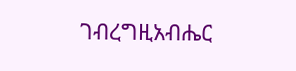ገብረግዚአብሔር